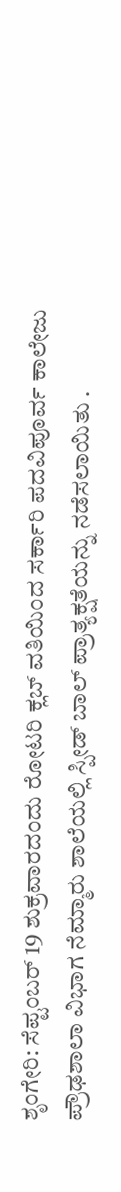ಶೃಂಗೇರಿ: ಸೆಪ್ಟಂಬರ್ 19 ಶುಕ್ರವಾರದಂದು ರೋಟರಿ ಕ್ಲಬ್ ವತಿಯಿಂದ ಸರ್ಕಾರಿ ಪದವಿಪೂರ್ವ ಕಾಲೇಜು ಪ್ರೌಢಶಾಲಾ ವಿಭಾಗ ನೆಮ್ಮಾರು ಶಾಲೆಯಲ್ಲಿ ಸ್ಪೀಡ್ ಬಾಲ್ ಪ್ರಾತ್ಯಕ್ಷತೆಯನ್ನು ನಡೆಸಲಾಯಿತು .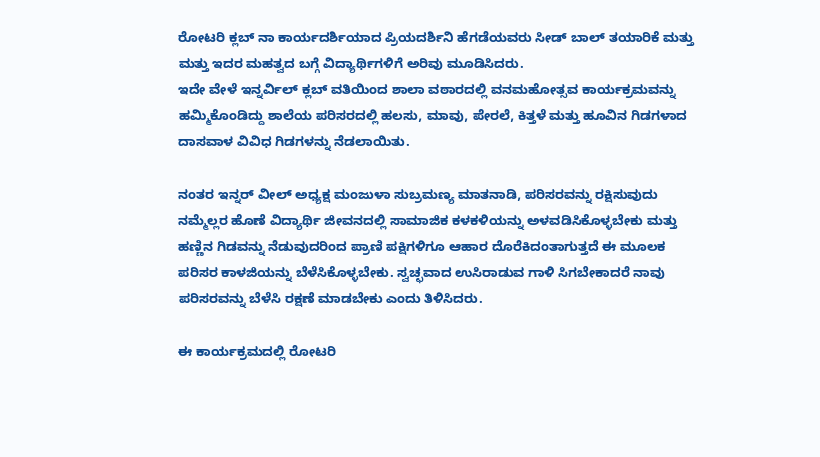ರೋಟರಿ ಕ್ಲಬ್ ನಾ ಕಾರ್ಯದರ್ಶಿಯಾದ ಪ್ರಿಯದರ್ಶಿನಿ ಹೆಗಡೆಯವರು ಸೀಡ್ ಬಾಲ್ ತಯಾರಿಕೆ ಮತ್ತು ಮತ್ತು ಇದರ ಮಹತ್ವದ ಬಗ್ಗೆ ವಿದ್ಯಾರ್ಥಿಗಳಿಗೆ ಅರಿವು ಮೂಡಿಸಿದರು.
ಇದೇ ವೇಳೆ ಇನ್ನರ್ವಿಲ್ ಕ್ಲಬ್ ವತಿಯಿಂದ ಶಾಲಾ ವಠಾರದಲ್ಲಿ ವನಮಹೋತ್ಸವ ಕಾರ್ಯಕ್ರಮವನ್ನು ಹಮ್ಮಿಕೊಂಡಿದ್ದು ಶಾಲೆಯ ಪರಿಸರದಲ್ಲಿ ಹಲಸು, ಮಾವು, ಪೇರಲೆ, ಕಿತ್ತಳೆ ಮತ್ತು ಹೂವಿನ ಗಿಡಗಳಾದ ದಾಸವಾಳ ವಿವಿಧ ಗಿಡಗಳನ್ನು ನೆಡಲಾಯಿತು.

ನಂತರ ಇನ್ನರ್ ವೀಲ್ ಅಧ್ಯಕ್ಷ ಮಂಜುಳಾ ಸುಬ್ರಮಣ್ಯ ಮಾತನಾಡಿ, ಪರಿಸರವನ್ನು ರಕ್ಷಿಸುವುದು ನಮ್ಮೆಲ್ಲರ ಹೊಣೆ ವಿದ್ಯಾರ್ಥಿ ಜೀವನದಲ್ಲಿ ಸಾಮಾಜಿಕ ಕಳಕಳಿಯನ್ನು ಅಳವಡಿಸಿಕೊಳ್ಳಬೇಕು ಮತ್ತು ಹಣ್ಣಿನ ಗಿಡವನ್ನು ನೆಡುವುದರಿಂದ ಪ್ರಾಣಿ ಪಕ್ಷಿಗಳಿಗೂ ಆಹಾರ ದೊರೆಕಿದಂತಾಗುತ್ತದೆ ಈ ಮೂಲಕ ಪರಿಸರ ಕಾಳಜಿಯನ್ನು ಬೆಳೆಸಿಕೊಳ್ಳಬೇಕು. ಸ್ವಚ್ಛವಾದ ಉಸಿರಾಡುವ ಗಾಳಿ ಸಿಗಬೇಕಾದರೆ ನಾವು ಪರಿಸರವನ್ನು ಬೆಳೆಸಿ ರಕ್ಷಣೆ ಮಾಡಬೇಕು ಎಂದು ತಿಳಿಸಿದರು.

ಈ ಕಾರ್ಯಕ್ರಮದಲ್ಲಿ ರೋಟರಿ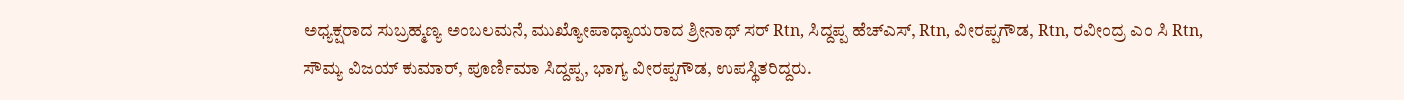ಅಧ್ಯಕ್ಷರಾದ ಸುಬ್ರಹ್ಮಣ್ಯ ಅಂಬಲಮನೆ, ಮುಖ್ಯೋಪಾಧ್ಯಾಯರಾದ ಶ್ರೀನಾಥ್ ಸರ್ Rtn, ಸಿದ್ದಪ್ಪ ಹೆಚ್ಎಸ್, Rtn, ವೀರಪ್ಪಗೌಡ, Rtn, ರವೀಂದ್ರ ಎಂ ಸಿ Rtn, ಸೌಮ್ಯ ವಿಜಯ್ ಕುಮಾರ್, ಪೂರ್ಣಿಮಾ ಸಿದ್ದಪ್ಪ, ಭಾಗ್ಯ ವೀರಪ್ಪಗೌಡ, ಉಪಸ್ಥಿತರಿದ್ದರು.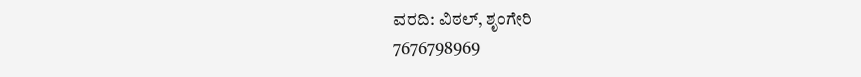ವರದಿ: ವಿಠಲ್, ಶೃಂಗೇರಿ
7676798969